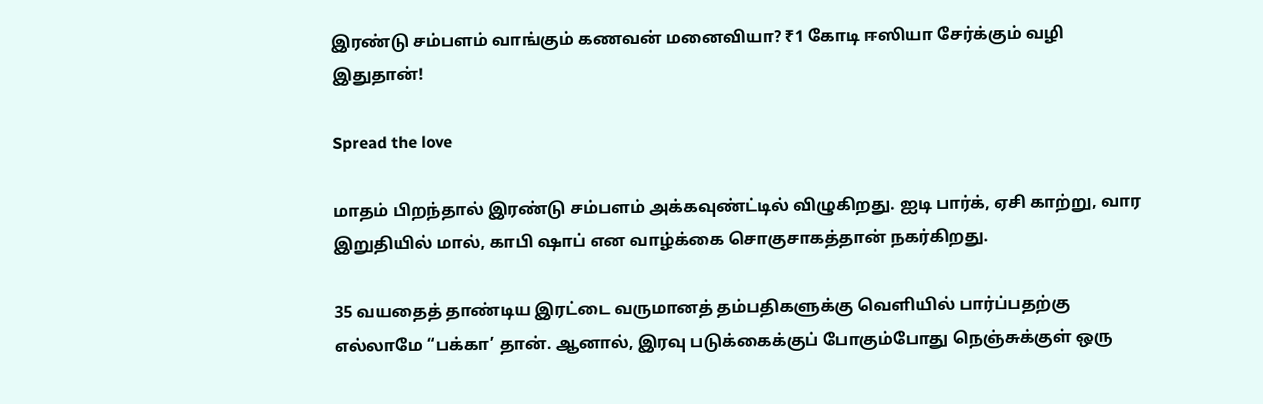இரண்டு சம்பளம் வாங்கும் கணவன் மனைவியா? ₹1 கோடி ஈஸியா சேர்க்கும் வழி இதுதான்!

Spread the love

மாதம் பிறந்தால் இரண்டு சம்பளம் அக்கவுண்ட்டில் விழுகிறது. ஐடி பார்க், ஏசி காற்று, வார இறுதியில் மால், காபி ஷாப் என வாழ்க்கை சொகுசாகத்தான் நகர்கிறது.

35 வயதைத் தாண்டிய இரட்டை வருமானத் தம்பதிகளுக்கு வெளியில் பார்ப்பதற்கு எல்லாமே “பக்கா’ தான். ஆனால், இரவு படுக்கைக்குப் போகும்போது நெஞ்சுக்குள் ஒரு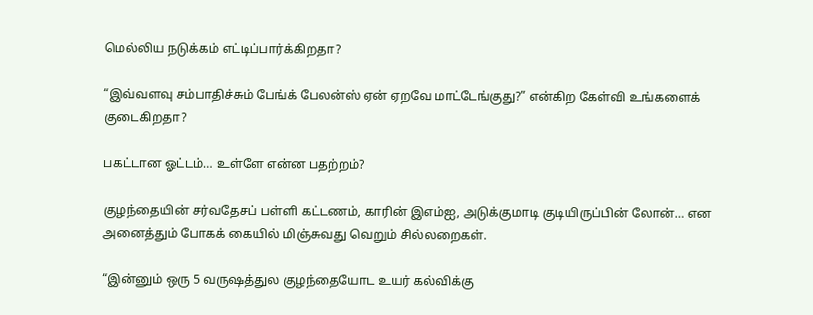மெல்லிய நடுக்கம் எட்டிப்பார்க்கிறதா?

“இவ்வளவு சம்பாதிச்சும் பேங்க் பேலன்ஸ் ஏன் ஏறவே மாட்டேங்குது?” என்கிற கேள்வி உங்களைக் குடைகிறதா?

பகட்டான ஓட்டம்… உள்ளே என்ன பதற்றம்?

குழந்தையின் சர்வதேசப் பள்ளி கட்டணம், காரின் இஎம்ஐ, அடுக்குமாடி குடியிருப்பின் லோன்… என அனைத்தும் போகக் கையில் மிஞ்சுவது வெறும் சில்லறைகள்.

“இன்னும் ஒரு 5 வருஷத்துல குழந்தையோட உயர் கல்விக்கு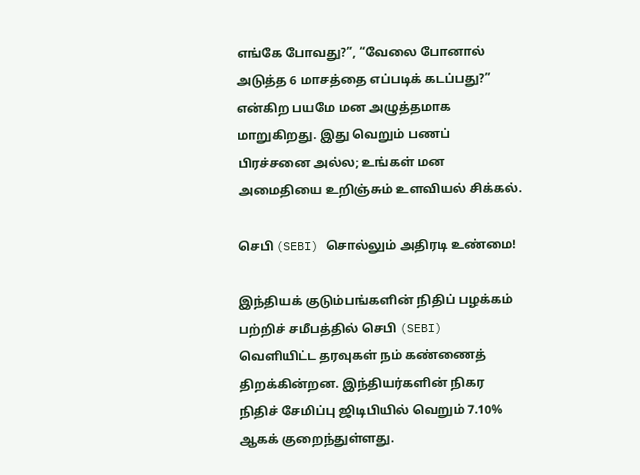எங்கே போவது?”, “வேலை போனால் அடுத்த 6 மாசத்தை எப்படிக் கடப்பது?” என்கிற பயமே மன அழுத்தமாக மாறுகிறது. இது வெறும் பணப் பிரச்சனை அல்ல; உங்கள் மன அமைதியை உறிஞ்சும் உளவியல் சிக்கல்.

செபி (SEBI) சொல்லும் அதிரடி உண்மை!

இந்தியக் குடும்பங்களின் நிதிப் பழக்கம் பற்றிச் சமீபத்தில் செபி (SEBI) வெளியிட்ட தரவுகள் நம் கண்ணைத் திறக்கின்றன. இந்தியர்களின் நிகர நிதிச் சேமிப்பு ஜிடிபியில் வெறும் 7.10% ஆகக் குறைந்துள்ளது.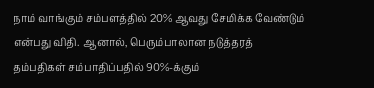நாம் வாங்கும் சம்பளத்தில் 20% ஆவது சேமிக்க வேண்டும் என்பது விதி. ஆனால், பெரும்பாலான நடுத்தரத் தம்பதிகள் சம்பாதிப்பதில் 90%-க்கும்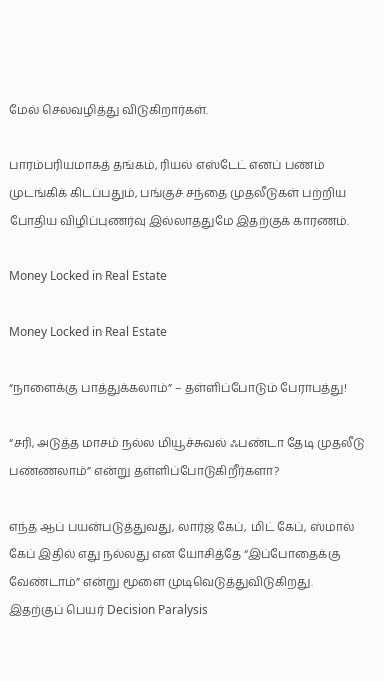மேல் செலவழித்து விடுகிறார்கள்.

பாரம்பரியமாகத் தங்கம், ரியல் எஸ்டேட் எனப் பணம் முடங்கிக் கிடப்பதும், பங்குச் சந்தை முதலீடுகள் பற்றிய போதிய விழிப்புணர்வு இல்லாததுமே இதற்குக் காரணம்.

Money Locked in Real Estate

Money Locked in Real Estate

“நாளைக்கு பாத்துக்கலாம்” – தள்ளிப்போடும் பேராபத்து!

“சரி, அடுத்த மாசம் நல்ல மியூச்சுவல் ஃபண்டா தேடி முதலீடு பண்ணலாம்” என்று தள்ளிப்போடுகிறீர்களா?

எந்த ஆப் பயன்படுத்துவது, லார்ஜ் கேப், மிட் கேப், ஸ்மால் கேப் இதில் எது நல்லது என யோசித்தே “இப்போதைக்கு வேண்டாம்” என்று மூளை முடிவெடுத்துவிடுகிறது. இதற்குப் பெயர் Decision Paralysis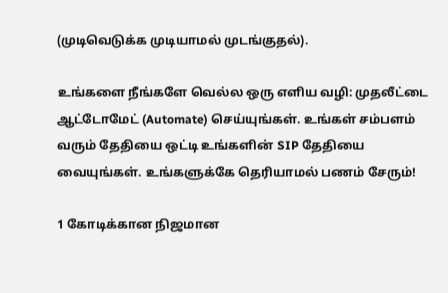(முடிவெடுக்க முடியாமல் முடங்குதல்).

உங்களை நீங்களே வெல்ல ஒரு எளிய வழி: முதலீட்டை ஆட்டோமேட் (Automate) செய்யுங்கள். உங்கள் சம்பளம் வரும் தேதியை ஒட்டி உங்களின் SIP தேதியை வையுங்கள். உங்களுக்கே தெரியாமல் பணம் சேரும்!

1 கோடிக்கான நிஜமான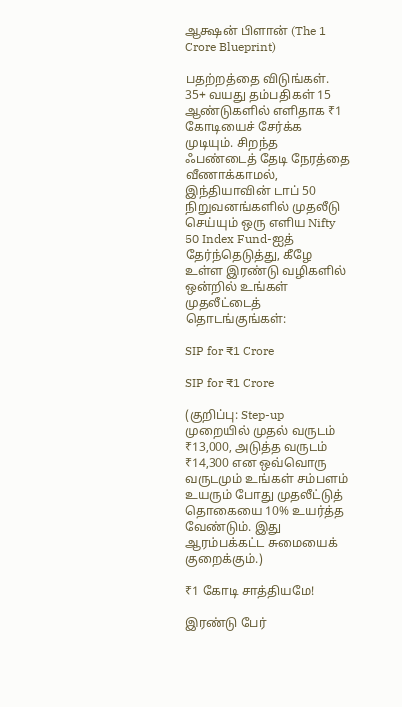ஆக்ஷன் பிளான் (The 1 Crore Blueprint)

பதற்றத்தை விடுங்கள். 35+ வயது தம்பதிகள் 15 ஆண்டுகளில் எளிதாக ₹1 கோடியைச் சேர்க்க முடியும். சிறந்த ஃபண்டைத் தேடி நேரத்தை வீணாக்காமல், இந்தியாவின் டாப் 50 நிறுவனங்களில் முதலீடு செய்யும் ஒரு எளிய Nifty 50 Index Fund-ஐத் தேர்ந்தெடுத்து, கீழே உள்ள இரண்டு வழிகளில் ஒன்றில் உங்கள் முதலீட்டைத் தொடங்குங்கள்:

SIP for ₹1 Crore

SIP for ₹1 Crore

(குறிப்பு: Step-up முறையில் முதல் வருடம் ₹13,000, அடுத்த வருடம் ₹14,300 என ஒவ்வொரு வருடமும் உங்கள் சம்பளம் உயரும் போது முதலீட்டுத் தொகையை 10% உயர்த்த வேண்டும். இது ஆரம்பக்கட்ட சுமையைக் குறைக்கும்.)

₹1 கோடி சாத்தியமே!

இரண்டு பேர்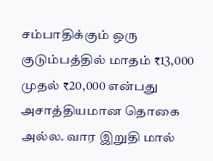சம்பாதிக்கும் ஒரு குடும்பத்தில் மாதம் ₹13,000 முதல் ₹20,000 என்பது அசாத்தியமான தொகை அல்ல. வார இறுதி மால்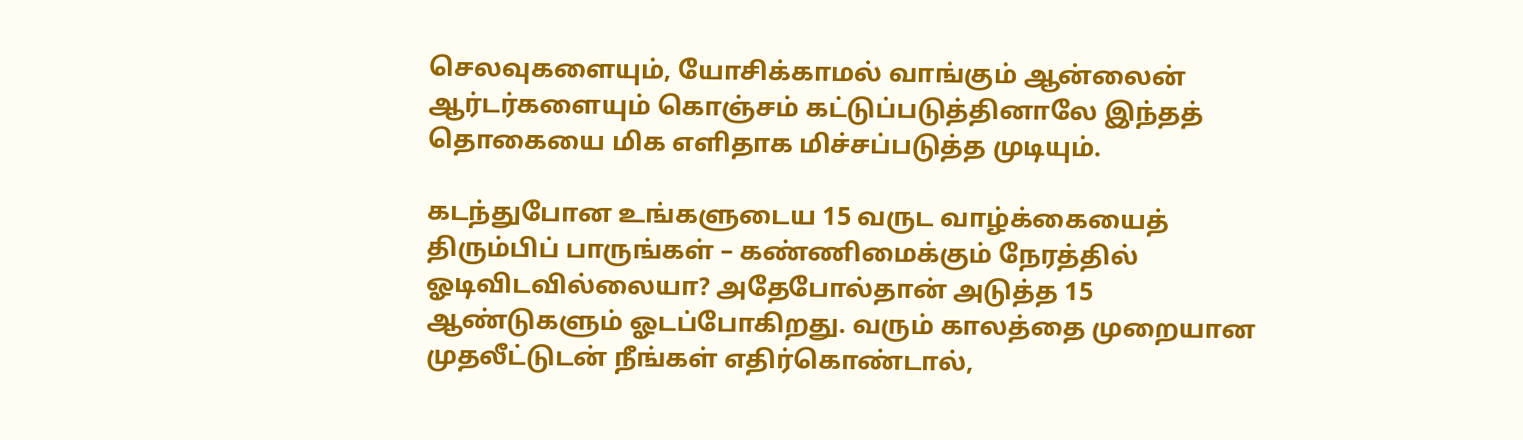செலவுகளையும், யோசிக்காமல் வாங்கும் ஆன்லைன் ஆர்டர்களையும் கொஞ்சம் கட்டுப்படுத்தினாலே இந்தத் தொகையை மிக எளிதாக மிச்சப்படுத்த முடியும்.

கடந்துபோன உங்களுடைய 15 வருட வாழ்க்கையைத் திரும்பிப் பாருங்கள் – கண்ணிமைக்கும் நேரத்தில் ஓடிவிடவில்லையா? அதேபோல்தான் அடுத்த 15 ஆண்டுகளும் ஓடப்போகிறது. வரும் காலத்தை முறையான முதலீட்டுடன் நீங்கள் எதிர்கொண்டால்,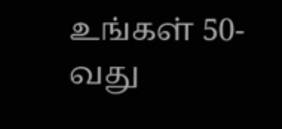உங்கள் 50-வது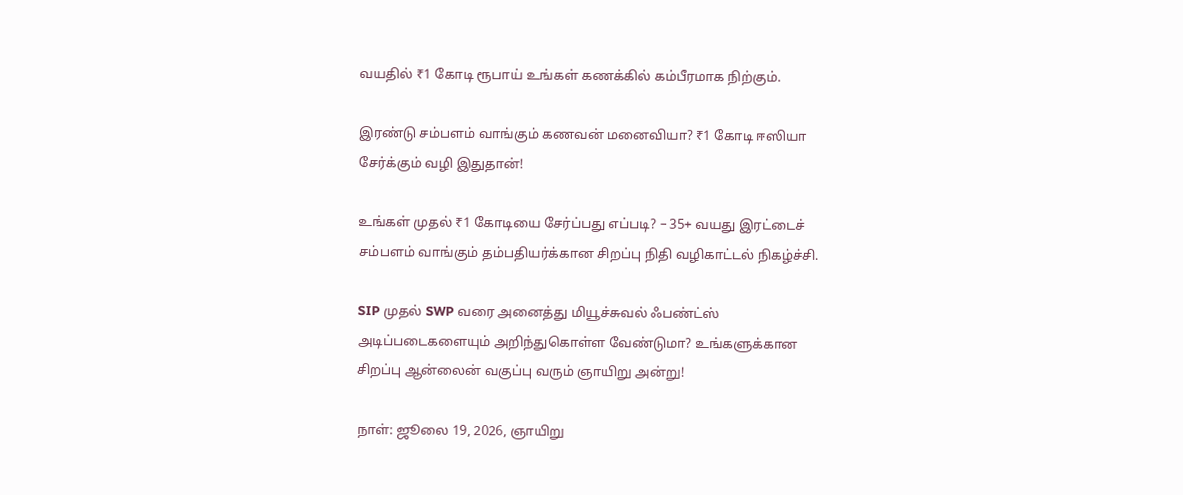வயதில் ₹1 கோடி ரூபாய் உங்கள் கணக்கில் கம்பீரமாக நிற்கும்.

இரண்டு சம்பளம் வாங்கும் கணவன் மனைவியா? ₹1 கோடி ஈஸியா சேர்க்கும் வழி இதுதான்!

உங்கள் முதல் ₹1 கோடியை சேர்ப்பது எப்படி? – 35+ வயது இரட்டைச் சம்பளம் வாங்கும் தம்பதியர்க்கான சிறப்பு நிதி வழிகாட்டல் நிகழ்ச்சி.

SIP முதல் SWP வரை அனைத்து மியூச்சுவல் ஃபண்ட்ஸ் அடிப்படைகளையும் அறிந்துகொள்ள வேண்டுமா? உங்களுக்கான சிறப்பு ஆன்லைன் வகுப்பு வரும் ஞாயிறு அன்று!

நாள்: ஜூலை 19, 2026, ஞாயிறு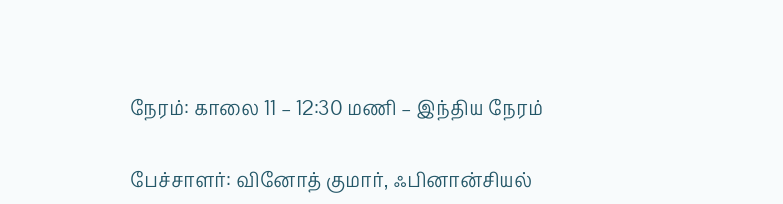நேரம்: காலை 11 – 12:30 மணி – இந்திய நேரம்

பேச்சாளர்: வினோத் குமார், ஃபினான்சியல்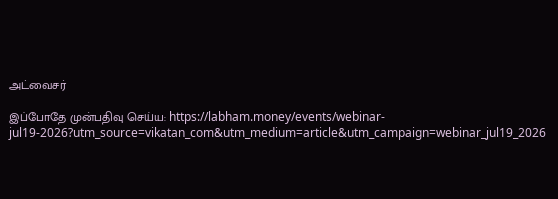அட்வைசர்

இப்போதே முன்பதிவு செய்ய: https://labham.money/events/webinar-jul19-2026?utm_source=vikatan_com&utm_medium=article&utm_campaign=webinar_jul19_2026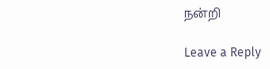நன்றி

Leave a Reply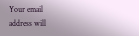Your email address will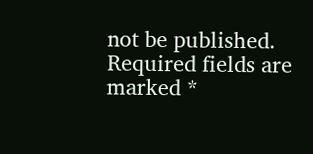not be published. Required fields are marked *